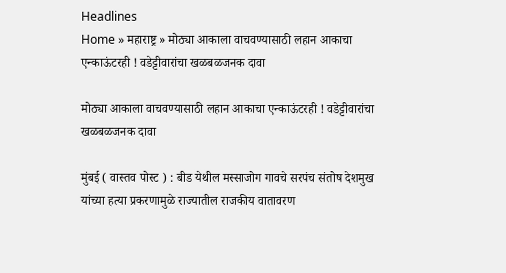Headlines
Home » महाराष्ट्र » मोठ्या आकाला वाचवण्यासाठी लहान आकाचा एन्काऊंटरही ! वडेट्टीवारांचा खळबळजनक दावा

मोठ्या आकाला वाचवण्यासाठी लहान आकाचा एन्काऊंटरही ! वडेट्टीवारांचा खळबळजनक दावा

मुंबई ( वास्तव पोस्ट ) : बीड येथील मस्साजोग गावचे सरपंच संतोष देशमुख यांच्या हत्या प्रकरणामुळे राज्यातील राजकीय वातावरण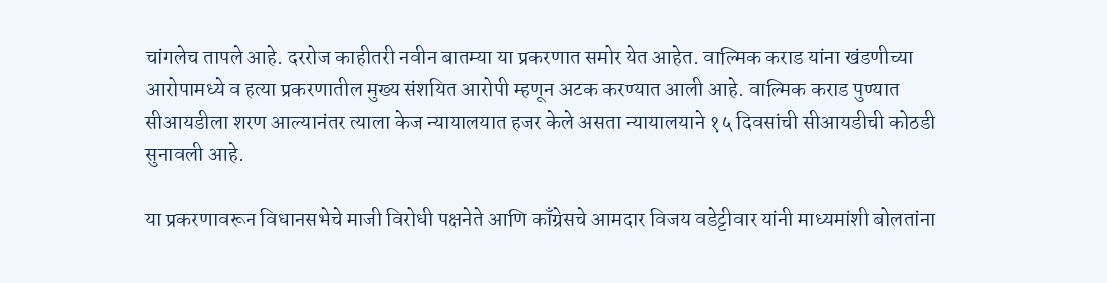चांगलेच तापले आहे. दररोज काहीतरी नवीन बातम्या या प्रकरणात समोर येत आहेत. वाल्मिक कराड यांना खंडणीच्या आरोपामध्ये व हत्या प्रकरणातील मुख्य संशयित आरोपी म्हणून अटक करण्यात आली आहे. वाल्मिक कराड पुण्यात सीआयडीला शरण आल्यानंतर त्याला केज न्यायालयात हजर केले असता न्यायालयाने १५ दिवसांची सीआयडीची कोठडी सुनावली आहे.

या प्रकरणावरून विधानसभेचे माजी विरोधी पक्षनेते आणि काँग्रेसचे आमदार विजय वडेट्टीवार यांनी माध्यमांशी बोलतांना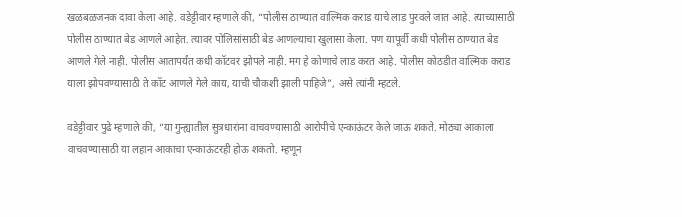खळबळजनक दावा केला आहे. वडेट्टीवार म्हणाले की, “पोलीस ठाण्यात वाल्मिक कराड याचे लाड पुरवले जात आहे. त्याच्यासाठी पोलीस ठाण्यात बेड आणले आहेत. त्यावर पोलिसांसाठी बेड आणल्याचा खुलासा केला. पण यापूर्वी कधी पोलीस ठाण्यात बेड आणले गेले नाही. पोलीस आतापर्यंत कधी कॉटवर झोपले नाही. मग हे कोणाचे लाड करत आहे. पोलीस कोठडीत वाल्मिक कराड याला झोपवण्यासाठी ते कॉट आणले गेले काय, याची चौकशी झाली पाहिजे”, असे त्यांनी म्हटले.

वडेट्टीवार पुढे म्हणाले की, “या गुन्ह्यातील सुत्रधारांना वाचवण्यासाठी आरोपीचे एन्काऊंटर केले जाऊ शकते. मोठ्या आकाला वाचवण्यासाठी या लहान आकाचा एन्काऊंटरही होऊ शकतो. म्हणून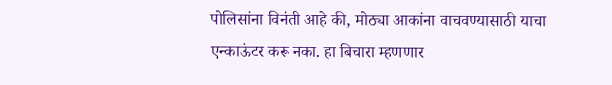पोलिसांना विनंती आहे की, मोठ्या आकांना वाचवण्यासाठी याचा एन्काऊंटर करू नका. हा बिचारा म्हणणार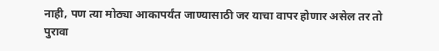नाही, पण त्या मोठ्या आकापर्यंत जाण्यासाठी जर याचा वापर होणार असेल तर तो पुरावा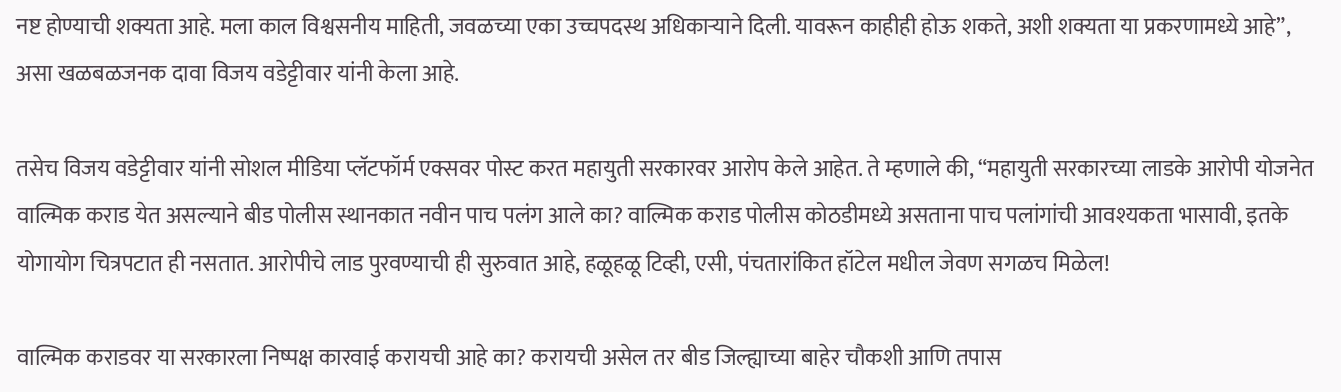नष्ट होण्याची शक्यता आहे. मला काल विश्वसनीय माहिती, जवळच्या एका उच्चपदस्थ अधिकार्‍याने दिली. यावरून काहीही होऊ शकते, अशी शक्यता या प्रकरणामध्ये आहे”, असा खळबळजनक दावा विजय वडेट्टीवार यांनी केला आहे.

तसेच विजय वडेट्टीवार यांनी सोशल मीडिया प्लॅटफॉर्म एक्सवर पोस्ट करत महायुती सरकारवर आरोप केले आहेत. ते म्हणाले की, “महायुती सरकारच्या लाडके आरोपी योजनेत वाल्मिक कराड येत असल्याने बीड पोलीस स्थानकात नवीन पाच पलंग आले का? वाल्मिक कराड पोलीस कोठडीमध्ये असताना पाच पलांगांची आवश्यकता भासावी, इतके योगायोग चित्रपटात ही नसतात. आरोपीचे लाड पुरवण्याची ही सुरुवात आहे, हळूहळू टिव्ही, एसी, पंचतारांकित हॉटेल मधील जेवण सगळच मिळेल!

वाल्मिक कराडवर या सरकारला निष्पक्ष कारवाई करायची आहे का? करायची असेल तर बीड जिल्ह्याच्या बाहेर चौकशी आणि तपास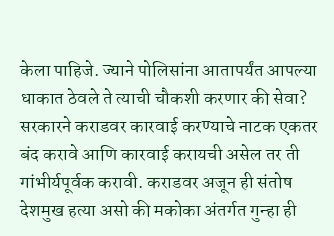केला पाहिजे. ज्याने पोलिसांना आतापर्यंत आपल्या धाकात ठेवले ते त्याची चौकशी करणार की सेवा? सरकारने कराडवर कारवाई करण्याचे नाटक एकतर बंद करावे आणि कारवाई करायची असेल तर ती गांभीर्यपूर्वक करावी. कराडवर अजून ही संतोष देशमुख हत्या असो की मकोका अंतर्गत गुन्हा ही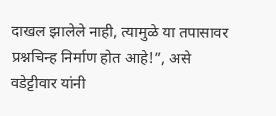दाखल झालेले नाही, त्यामुळे या तपासावर प्रश्नचिन्ह निर्माण होत आहे!”, असे वडेट्टीवार यांनी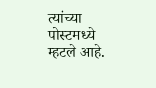त्यांच्या पोस्टमध्ये म्हटले आहे.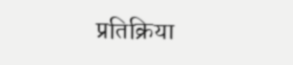प्रतिक्रिया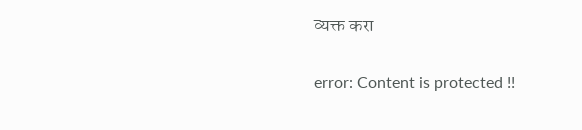व्यक्त करा

error: Content is protected !!